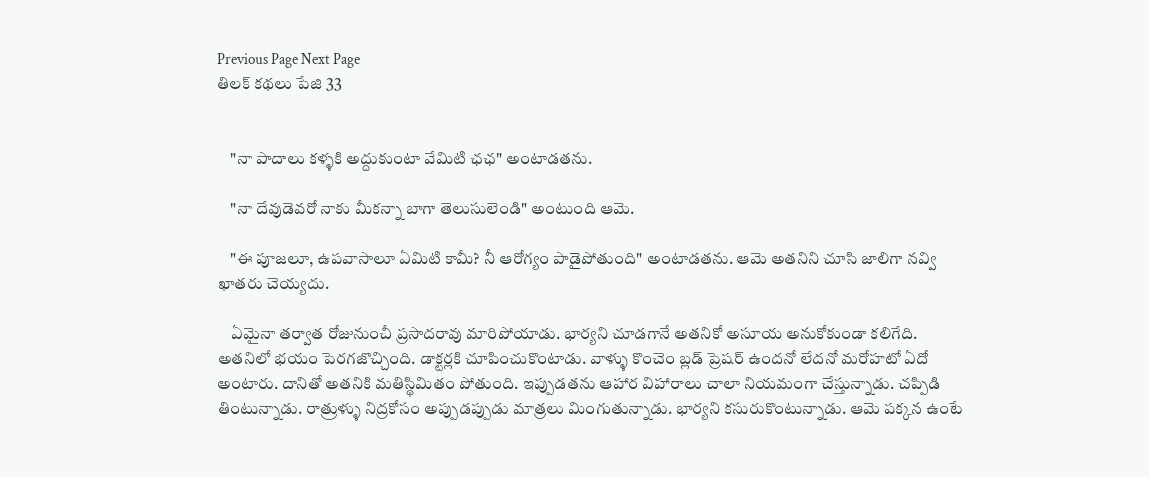Previous Page Next Page
తిలక్ కథలు పేజి 33


    "నా పాదాలు కళ్ళకి అద్దుకుంటా వేమిటి ఛఛ" అంటాడతను.

    "నా దేవుడెవరో నాకు మీకన్నా బాగా తెలుసులెండి" అంటుంది ఆమె.

    "ఈ పూజలూ, ఉపవాసాలూ ఏమిటి కామీ? నీ ఆరోగ్యం పాడైపోతుంది" అంటాడతను. ఆమె అతనిని చూసి జాలిగా నవ్వి ఖాతరు చెయ్యదు.

    ఏమైనా తర్వాత రోజునుంచీ ప్రసాదరావు మారిపోయాడు. భార్యని చూడగానే అతనికో అసూయ అనుకోకుండా కలిగేది. అతనిలో భయం పెరగజొచ్చింది. డాక్టర్లకి చూపించుకొంటాడు. వాళ్ళు కొంచెం బ్లడ్ ప్రెషర్ ఉందనో లేదనో మరోహటో ఏదో అంటారు. దానితో అతనికి మతిస్థిమితం పోతుంది. ఇప్పుడతను ఆహార విహారాలు చాలా నియమంగా చేస్తున్నాడు. చప్పిడి తింటున్నాడు. రాత్రుళ్ళు నిద్రకోసం అప్పుడప్పుడు మాత్రలు మింగుతున్నాడు. భార్యని కసురుకొంటున్నాడు. ఆమె పక్కన ఉంటే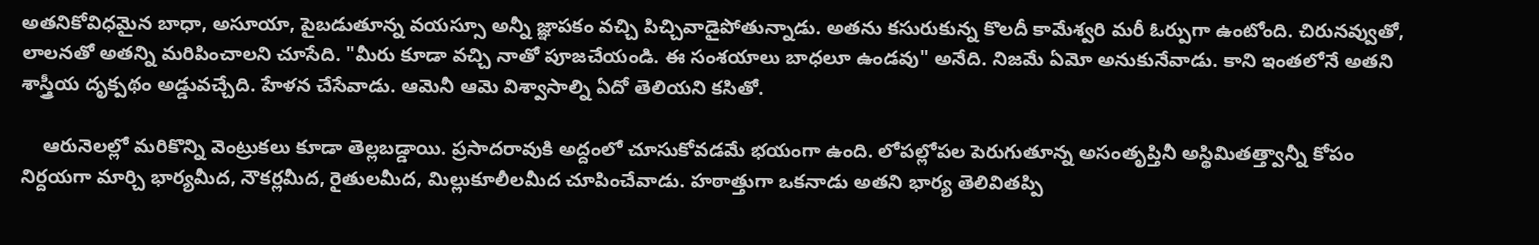అతనికోవిధమైన బాధా, అసూయా, పైబడుతూన్న వయస్సూ అన్నీ జ్ఞాపకం వచ్చి పిచ్చివాడైపోతున్నాడు. అతను కసురుకున్న కొలదీ కామేశ్వరి మరీ ఓర్పుగా ఉంటోంది. చిరునవ్వుతో, లాలనతో అతన్ని మరిపించాలని చూసేది. "మీరు కూడా వచ్చి నాతో పూజచేయండి. ఈ సంశయాలు బాధలూ ఉండవు" అనేది. నిజమే ఏమో అనుకునేవాడు. కాని ఇంతలోనే అతని శాస్త్రీయ దృక్పథం అడ్డువచ్చేది. హేళన చేసేవాడు. ఆమెనీ ఆమె విశ్వాసాల్ని ఏదో తెలియని కసితో.

    ఆరునెలల్లో మరికొన్ని వెంట్రుకలు కూడా తెల్లబడ్డాయి. ప్రసాదరావుకి అద్దంలో చూసుకోవడమే భయంగా ఉంది. లోపల్లోపల పెరుగుతూన్న అసంతృప్తినీ అస్థిమితత్త్వాన్నీ కోపం నిర్దయగా మార్చి భార్యమీద, నౌకర్లమీద, రైతులమీద, మిల్లుకూలీలమీద చూపించేవాడు. హఠాత్తుగా ఒకనాడు అతని భార్య తెలివితప్పి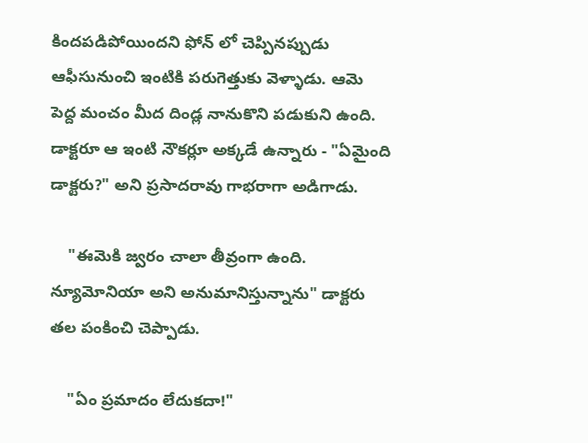కిందపడిపోయిందని ఫోన్ లో చెప్పినప్పుడు ఆఫీసునుంచి ఇంటికి పరుగెత్తుకు వెళ్ళాడు. ఆమె పెద్ద మంచం మీద దిండ్ల నానుకొని పడుకుని ఉంది. డాక్టరూ ఆ ఇంటి నౌకర్లూ అక్కడే ఉన్నారు - "ఏమైంది డాక్టరు?" అని ప్రసాదరావు గాభరాగా అడిగాడు.

    "ఈమెకి జ్వరం చాలా తీవ్రంగా ఉంది. న్యూమోనియా అని అనుమానిస్తున్నాను" డాక్టరు తల పంకించి చెప్పాడు.

    "ఏం ప్రమాదం లేదుకదా!"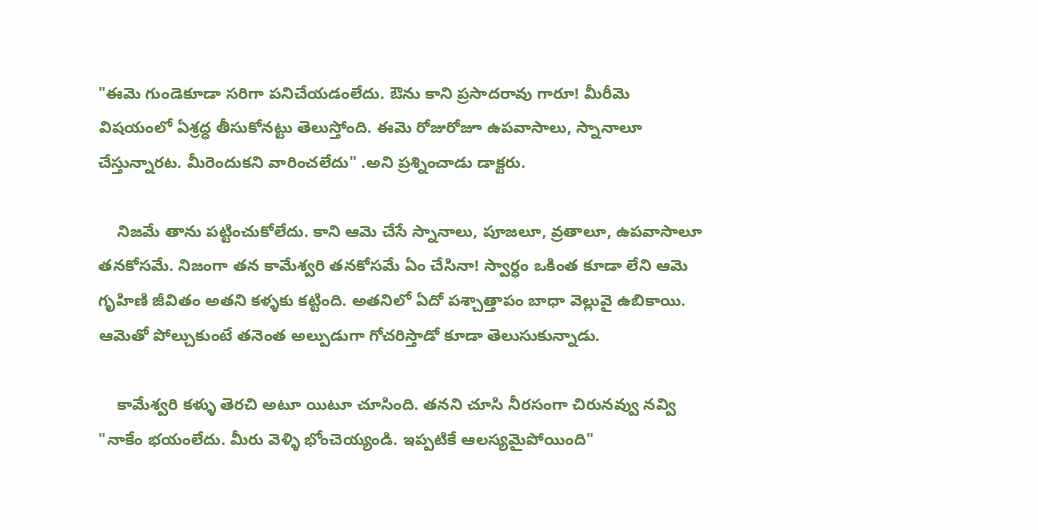"ఈమె గుండెకూడా సరిగా పనిచేయడంలేదు. ఔను కాని ప్రసాదరావు గారూ! మీరీమె విషయంలో ఏశ్రద్ధ తీసుకోనట్టు తెలుస్తోంది. ఈమె రోజురోజూ ఉపవాసాలు, స్నానాలూ చేస్తున్నారట. మీరెందుకని వారించలేదు" .అని ప్రశ్నించాడు డాక్టరు.

    నిజమే తాను పట్టించుకోలేదు. కాని ఆమె చేసే స్నానాలు, పూజలూ, వ్రతాలూ, ఉపవాసాలూ తనకోసమే. నిజంగా తన కామేశ్వరి తనకోసమే ఏం చేసినా! స్వార్ధం ఒకింత కూడా లేని ఆమె గృహిణి జీవితం అతని కళ్ళకు కట్టింది. అతనిలో ఏదో పశ్చాత్తాపం బాధా వెల్లువై ఉబికాయి. ఆమెతో పోల్చుకుంటే తనెంత అల్పుడుగా గోచరిస్తాడో కూడా తెలుసుకున్నాడు.

    కామేశ్వరి కళ్ళు తెరచి అటూ యిటూ చూసింది. తనని చూసి నీరసంగా చిరునవ్వు నవ్వి "నాకేం భయంలేదు. మీరు వెళ్ళి భోంచెయ్యండి. ఇప్పటికే ఆలస్యమైపోయింది"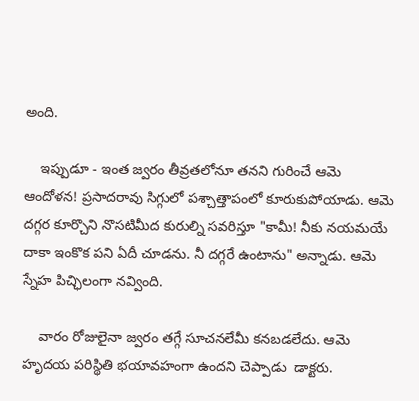అంది.

    ఇప్పుడూ - ఇంత జ్వరం తీవ్రతలోనూ తనని గురించే ఆమె ఆందోళన! ప్రసాదరావు సిగ్గులో పశ్చాత్తాపంలో కూరుకుపోయాడు. ఆమె దగ్గర కూర్చొని నొసటిమీద కురుల్ని సవరిస్తూ "కామీ! నీకు నయమయే దాకా ఇంకొక పని ఏదీ చూడను. నీ దగ్గరే ఉంటాను" అన్నాడు. ఆమె స్నేహ పిచ్ఛిలంగా నవ్వింది.

    వారం రోజులైనా జ్వరం తగ్గే సూచనలేమీ కనబడలేదు. ఆమె హృదయ పరిస్థితి భయావహంగా ఉందని చెప్పాడు  డాక్టరు.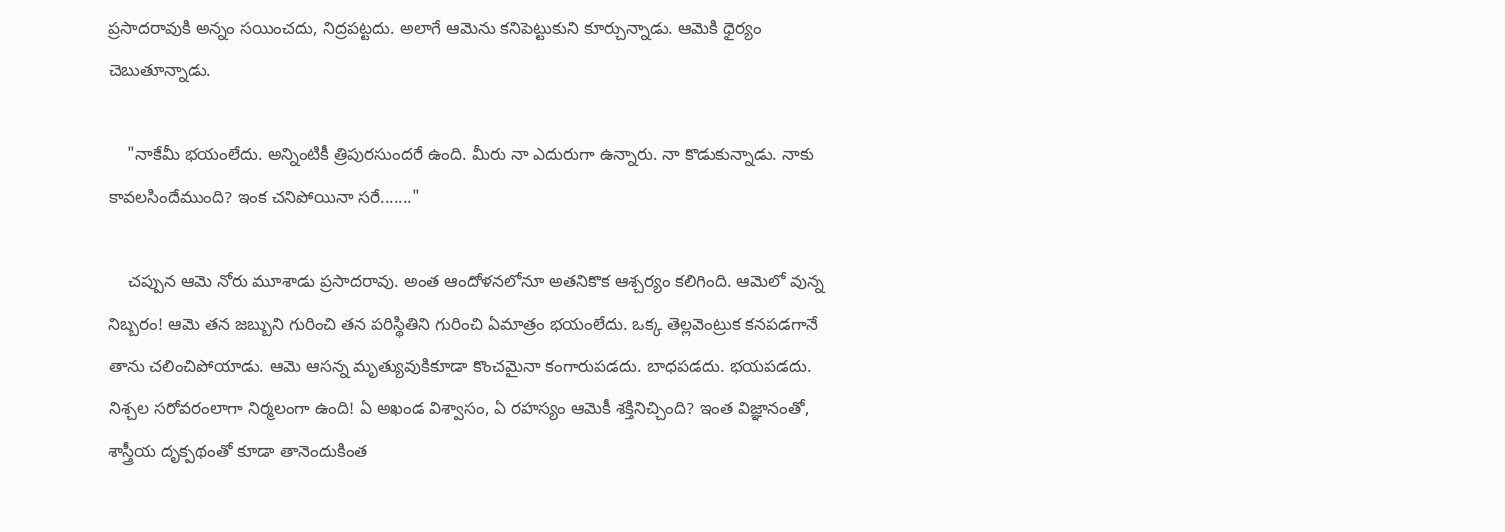ప్రసాదరావుకి అన్నం సయించదు, నిద్రపట్టదు. అలాగే ఆమెను కనిపెట్టుకుని కూర్చున్నాడు. ఆమెకి ధైర్యం చెబుతూన్నాడు.

    "నాకేమీ భయంలేదు. అన్నింటికీ త్రిపురసుందరే ఉంది. మీరు నా ఎదురుగా ఉన్నారు. నా కొడుకున్నాడు. నాకు కావలసిందేముంది? ఇంక చనిపోయినా సరే......."

    చప్పున ఆమె నోరు మూశాడు ప్రసాదరావు. అంత ఆందోళనలోనూ అతనికొక ఆశ్చర్యం కలిగింది. ఆమెలో వున్న నిబ్బరం! ఆమె తన జబ్బుని గురించి తన పరిస్థితిని గురించి ఏమాత్రం భయంలేదు. ఒక్క తెల్లవెంట్రుక కనపడగానే తాను చలించిపోయాడు. ఆమె ఆసన్న మృత్యువుకికూడా కొంచమైనా కంగారుపడదు. బాధపడదు. భయపడదు. నిశ్చల సరోవరంలాగా నిర్మలంగా ఉంది! ఏ అఖండ విశ్వాసం, ఏ రహస్యం ఆమెకీ శక్తినిచ్చింది? ఇంత విజ్ఞానంతో, శాస్త్రీయ దృక్పథంతో కూడా తానెందుకింత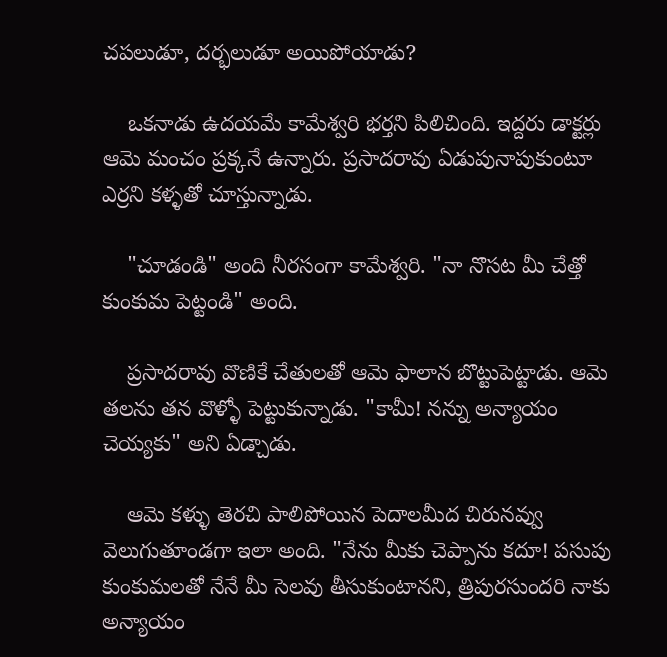చపలుడూ, దర్భలుడూ అయిపోయాడు?

    ఒకనాడు ఉదయమే కామేశ్వరి భర్తని పిలిచింది. ఇద్దరు డాక్టర్లు ఆమె మంచం ప్రక్కనే ఉన్నారు. ప్రసాదరావు ఏడుపునాపుకుంటూ ఎర్రని కళ్ళతో చూస్తున్నాడు.

    "చూడండి" అంది నీరసంగా కామేశ్వరి. "నా నొసట మీ చేత్తో కుంకుమ పెట్టండి" అంది.

    ప్రసాదరావు వొణికే చేతులతో ఆమె ఫాలాన బొట్టుపెట్టాడు. ఆమె తలను తన వొళ్ళో పెట్టుకున్నాడు. "కామీ! నన్ను అన్యాయం చెయ్యకు" అని ఏడ్చాడు.

    ఆమె కళ్ళు తెరచి పాలిపోయిన పెదాలమీద చిరునవ్వు వెలుగుతూండగా ఇలా అంది. "నేను మీకు చెప్పాను కదూ! పసుపు కుంకుమలతో నేనే మీ సెలవు తీసుకుంటానని, త్రిపురసుందరి నాకు అన్యాయం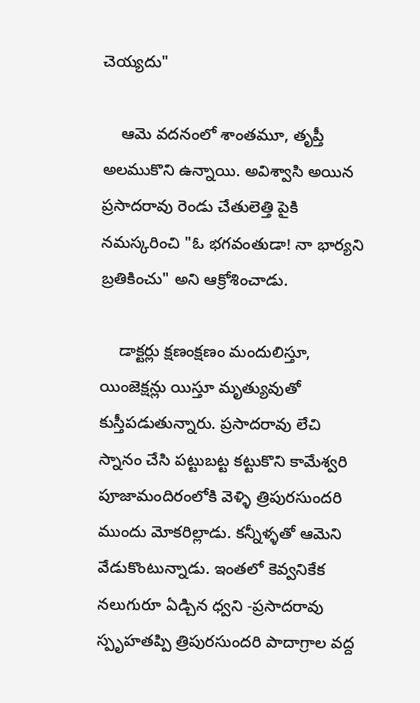చెయ్యదు"

    ఆమె వదనంలో శాంతమూ, తృప్తీ అలముకొని ఉన్నాయి. అవిశ్వాసి అయిన ప్రసాదరావు రెండు చేతులెత్తి పైకి నమస్కరించి "ఓ భగవంతుడా! నా భార్యని బ్రతికించు" అని ఆక్రోశించాడు.

    డాక్టర్లు క్షణంక్షణం మందులిస్తూ, యింజెక్షన్లు యిస్తూ మృత్యువుతో కుస్తీపడుతున్నారు. ప్రసాదరావు లేచి స్నానం చేసి పట్టుబట్ట కట్టుకొని కామేశ్వరి పూజామందిరంలోకి వెళ్ళి త్రిపురసుందరి ముందు మోకరిల్లాడు. కన్నీళ్ళతో ఆమెని వేడుకొంటున్నాడు. ఇంతలో కెవ్వనికేక నలుగురూ ఏడ్చిన ధ్వని -ప్రసాదరావు స్పృహతప్పి త్రిపురసుందరి పాదాగ్రాల వద్ద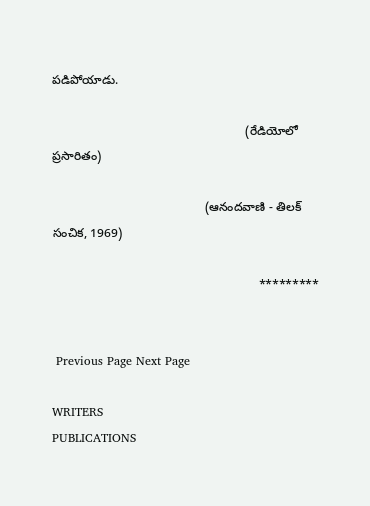పడిపోయాడు.

                                                         (రేడియోలో ప్రసారితం)

                                             (ఆనందవాణి - తిలక్ సంచిక, 1969)

                                                             *********


 Previous Page Next Page

WRITERS
PUBLICATIONS